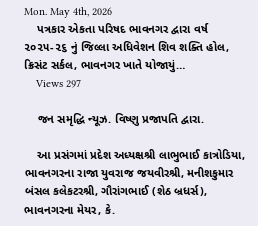Mon. May 4th, 2026
    પત્રકાર એકતા પરિષદ ભાવનગર દ્વારા વર્ષ ૨૦૨૫-૨૬ નું જિલ્લા અધિવેશન શિવ શક્તિ હોલ, ક્રિસંટ સર્કલ, ભાવનગર ખાતે યોજાયું…
    Views 297

    જન સમૃદ્ધિ ન્યૂઝ. વિષ્ણુ પ્રજાપતિ દ્વારા.

    આ પ્રસંગમાં પ્રદેશ અધ્યક્ષશ્રી લાભુભાઈ કાત્રોડિયા, ભાવનગરના રાજા યુવરાજ જયવીરશ્રી, મનીશકુમાર બંસલ કલેકટરશ્રી, ગૌરાંગભાઈ (શેઠ બ્રધર્સ), ભાવનગરના મેયર, કે.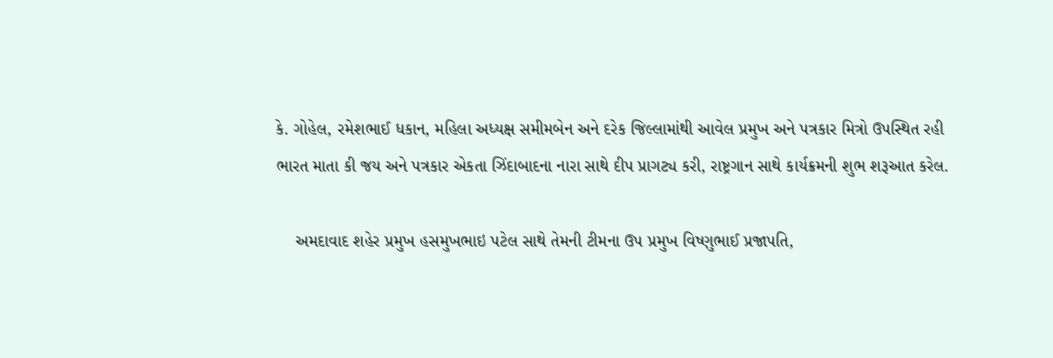કે. ગોહેલ, રમેશભાઈ ધકાન, મહિલા અધ્યક્ષ સમીમબેન અને દરેક જિલ્લામાંથી આવેલ પ્રમુખ અને પત્રકાર મિત્રો ઉપસ્થિત રહી ભારત માતા કી જય અને પત્રકાર એકતા ઝિંદાબાદના નારા સાથે દીપ પ્રાગટ્ય કરી, રાષ્ટ્રગાન સાથે કાર્યક્રમની શુભ શરૂઆત કરેલ.

    અમદાવાદ શહેર પ્રમુખ હસમુખભાઇ પટેલ સાથે તેમની ટીમના ઉપ પ્રમુખ વિષ્ણુભાઈ પ્રજાપતિ,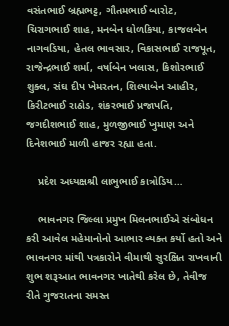વસંતભાઈ બ્રહ્મભટ્ટ, ગૌતમભાઈ બારોટ, ચિરાગભાઈ શાહ, મનબેન ધોળકિયા, કાજલબેન નાગવડિયા, હેતલ ભાવસાર, વિકાસભાઈ રાજપૂત, રાજેન્દ્રભાઈ શર્મા, વર્ષાબેન ખલાસ, કિશોરભાઈ શુક્લ, સંઘ દીપ ખેમરતન, શિલ્પાબેન આહીર, કિરીટભાઈ રાઠોડ, શંકરભાઈ પ્રજાપતિ, જગદીશભાઈ શાહ, મુળજીભાઈ ખુમાણ અને દિનેશભાઈ માળી હાજર રહ્યા હતા.

    પ્રદેશ અધ્યક્ષશ્રી લાભુભાઈ કાત્રોડિય…

    ભાવનગર જિલ્લા પ્રમુખ મિલનભાઈએ સંબોધન કરી આવેલ મહેમાનોનો આભાર વ્યક્ત કર્યો હતો અને ભાવનગર માંથી પત્રકારોને વીમાથી સુરક્ષિત રાખવાની શુભ શરૂઆત ભાવનગર ખાતેથી કરેલ છે, તેવીજ રીતે ગુજરાતના સમસ્ત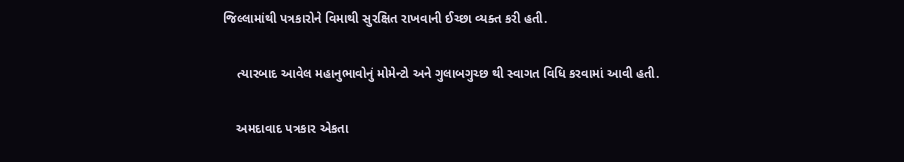જિલ્લામાંથી પત્રકારોને વિમાથી સુરક્ષિત રાખવાની ઈચ્છા વ્યક્ત કરી હતી.

    ત્યારબાદ આવેલ મહાનુભાવોનું મોમેન્ટો અને ગુલાબગુચ્છ થી સ્વાગત વિધિ કરવામાં આવી હતી.

    અમદાવાદ પત્રકાર એકતા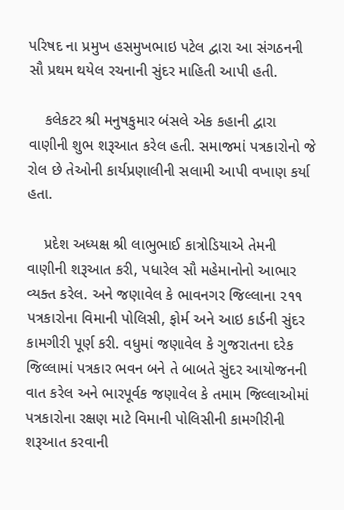પરિષદ ના પ્રમુખ હસમુખભાઇ પટેલ દ્વારા આ સંગઠનની સૌ પ્રથમ થયેલ રચનાની સુંદર માહિતી આપી હતી.

    કલેકટર શ્રી મનુષકુમાર બંસલે એક કહાની દ્વારા વાણીની શુભ શરૂઆત કરેલ હતી. સમાજમાં પત્રકારોનો જે રોલ છે તેઓની કાર્યપ્રણાલીની સલામી આપી વખાણ કર્યા હતા.

    પ્રદેશ અધ્યક્ષ શ્રી લાભુભાઈ કાત્રોડિયાએ તેમની વાણીની શરૂઆત કરી, પધારેલ સૌ મહેમાનોનો આભાર વ્યક્ત કરેલ. અને જણાવેલ કે ભાવનગર જિલ્લાના ૨૧૧ પત્રકારોના વિમાની પોલિસી, ફોર્મ અને આઇ કાર્ડની સુંદર કામગીરી પૂર્ણ કરી. વધુમાં જણાવેલ કે ગુજરાતના દરેક જિલ્લામાં પત્રકાર ભવન બને તે બાબતે સુંદર આયોજનની વાત કરેલ અને ભારપૂર્વક જણાવેલ કે તમામ જિલ્લાઓમાં પત્રકારોના રક્ષણ માટે વિમાની પોલિસીની કામગીરીની શરૂઆત કરવાની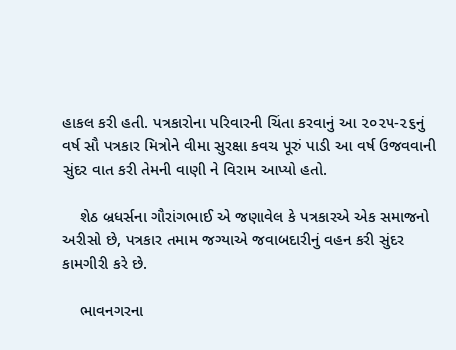હાકલ કરી હતી. પત્રકારોના પરિવારની ચિંતા કરવાનું આ ૨૦૨૫-૨૬નું વર્ષ સૌ પત્રકાર મિત્રોને વીમા સુરક્ષા કવચ પૂરું પાડી આ વર્ષ ઉજવવાની સુંદર વાત કરી તેમની વાણી ને વિરામ આપ્યો હતો.

    શેઠ બ્રધર્સના ગૌરાંગભાઈ એ જણાવેલ કે પત્રકારએ એક સમાજનો અરીસો છે, પત્રકાર તમામ જગ્યાએ જવાબદારીનું વહન કરી સુંદર કામગીરી કરે છે.

    ભાવનગરના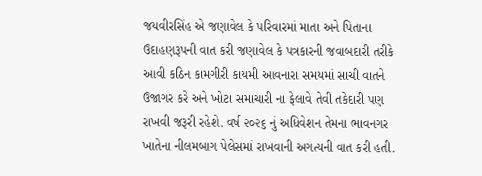જયવીરસિંહ એ જણાવેલ કે પરિવારમાં માતા અને પિતાના ઉદાહણરૂપની વાત કરી જણાવેલ કે પત્રકારની જવાબદારી તરીકે આવી કઠિન કામગીરી કાયમી આવનારા સમયમાં સાચી વાતને ઉજાગર કરે અને ખોટા સમાચારી ના ફેલાવે તેવી તકેદારી પણ રાખવી જરૂરી રહેશે. વર્ષ ૨૦૨૬ નું અધિવેશન તેમના ભાવનગર ખાતેના નીલમબાગ પેલેસમાં રાખવાની અગત્યની વાત કરી હતી.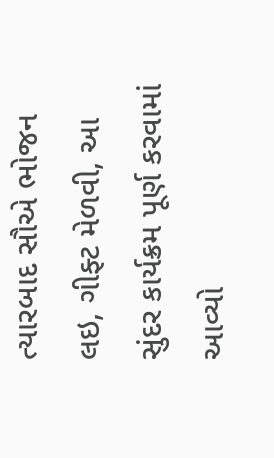ત્યારબાદ સૌએ ભોજન લઇ, ગીફ્ટ મેળવી, આ સુંદર કાર્યક્રમ પૂર્ણ કરવામાં આવ્યો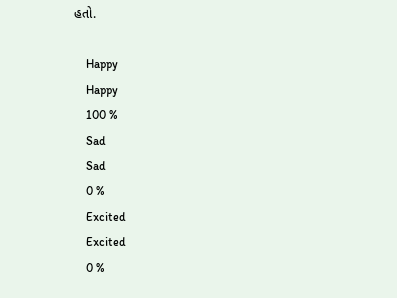હતો.

    Happy
    Happy
    100 %
    Sad
    Sad
    0 %
    Excited
    Excited
    0 %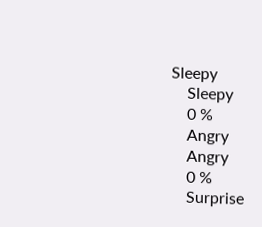Sleepy
    Sleepy
    0 %
    Angry
    Angry
    0 %
    Surprise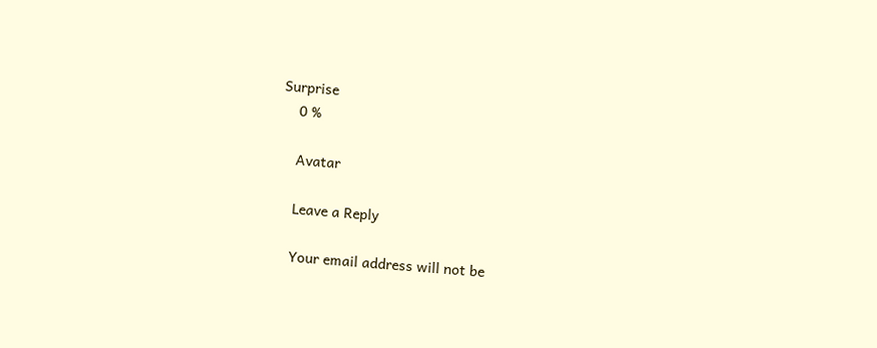Surprise
    0 %

    Avatar

    Leave a Reply

    Your email address will not be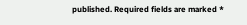published. Required fields are marked *